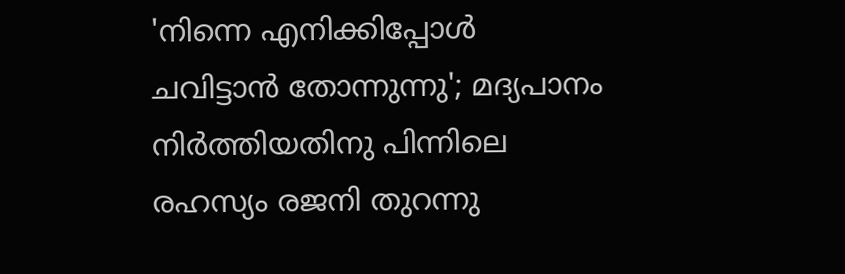'നിന്നെ എനിക്കിപ്പോൾ ചവിട്ടാൻ തോന്നുന്നു'; മദ്യപാനം നിർത്തിയതിനു പിന്നിലെ രഹസ്യം രജനി തുറന്നു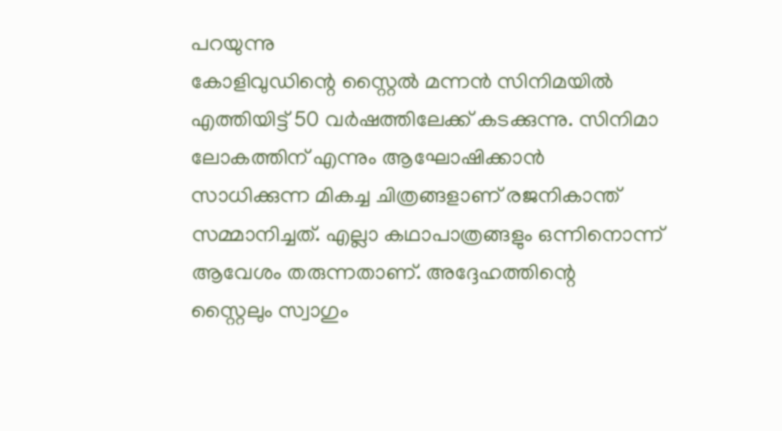പറയുന്നു
കോളിവുഡിന്റെ സ്റ്റൈൽ മന്നൻ സിനിമയിൽ എത്തിയിട്ട് 50 വർഷത്തിലേക്ക് കടക്കുന്നു. സിനിമാ ലോകത്തിന് എന്നും ആഘോഷിക്കാൻ സാധിക്കുന്ന മികച്ച ചിത്രങ്ങളാണ് രജനികാന്ത് സമ്മാനിച്ചത്. എല്ലാ കഥാപാത്രങ്ങളും ഒന്നിനൊന്ന് ആവേശം തരുന്നതാണ്. അദ്ദേഹത്തിന്റെ സ്റ്റൈലും സ്വാഗും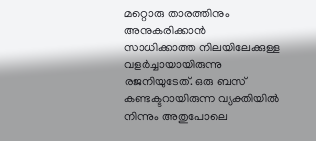മറ്റൊരു താരത്തിനും അനുകരിക്കാൻ സാധിക്കാത്ത നിലയിലേക്കുള്ള വളർച്ചായായിരുന്നു രജനിയുടേത്. ഒരു ബസ് കണ്ടക്ടറായിരുന്ന വ്യക്തിയിൽ നിന്നും അതുപോലെ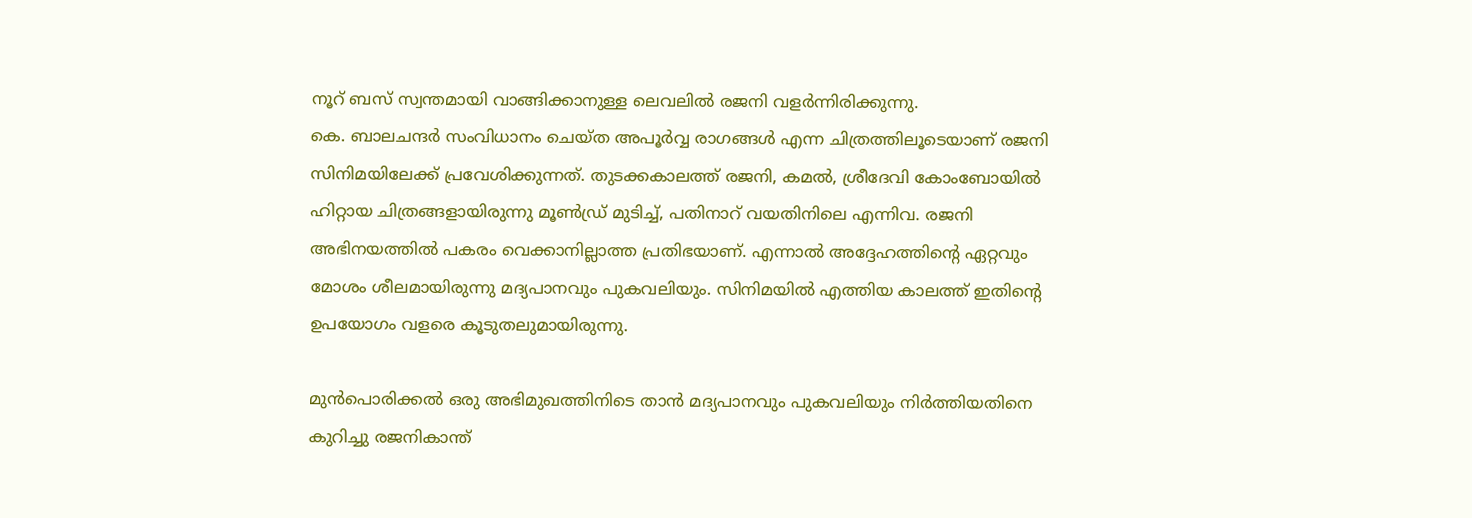നൂറ് ബസ് സ്വന്തമായി വാങ്ങിക്കാനുള്ള ലെവലിൽ രജനി വളർന്നിരിക്കുന്നു.
കെ. ബാലചന്ദർ സംവിധാനം ചെയ്ത അപൂർവ്വ രാഗങ്ങൾ എന്ന ചിത്രത്തിലൂടെയാണ് രജനി സിനിമയിലേക്ക് പ്രവേശിക്കുന്നത്. തുടക്കകാലത്ത് രജനി, കമൽ, ശ്രീദേവി കോംബോയിൽ ഹിറ്റായ ചിത്രങ്ങളായിരുന്നു മൂൺഡ്ര് മുടിച്ച്, പതിനാറ് വയതിനിലെ എന്നിവ. രജനി അഭിനയത്തിൽ പകരം വെക്കാനില്ലാത്ത പ്രതിഭയാണ്. എന്നാൽ അദ്ദേഹത്തിന്റെ ഏറ്റവും മോശം ശീലമായിരുന്നു മദ്യപാനവും പുകവലിയും. സിനിമയിൽ എത്തിയ കാലത്ത് ഇതിന്റെ ഉപയോഗം വളരെ കൂടുതലുമായിരുന്നു.

മുൻപൊരിക്കൽ ഒരു അഭിമുഖത്തിനിടെ താൻ മദ്യപാനവും പുകവലിയും നിർത്തിയതിനെ കുറിച്ചു രജനികാന്ത്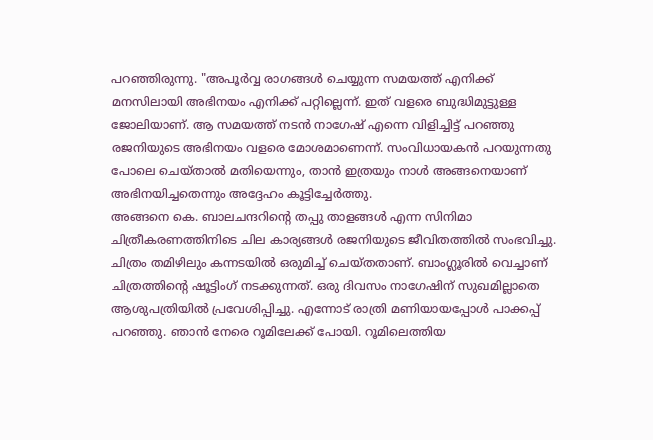പറഞ്ഞിരുന്നു. "അപൂർവ്വ രാഗങ്ങൾ ചെയ്യുന്ന സമയത്ത് എനിക്ക് മനസിലായി അഭിനയം എനിക്ക് പറ്റില്ലെന്ന്. ഇത് വളരെ ബുദ്ധിമുട്ടുള്ള ജോലിയാണ്. ആ സമയത്ത് നടൻ നാഗേഷ് എന്നെ വിളിച്ചിട്ട് പറഞ്ഞു രജനിയുടെ അഭിനയം വളരെ മോശമാണെന്ന്. സംവിധായകൻ പറയുന്നതു പോലെ ചെയ്താൽ മതിയെന്നും, താൻ ഇത്രയും നാൾ അങ്ങനെയാണ് അഭിനയിച്ചതെന്നും അദ്ദേഹം കൂട്ടിച്ചേർത്തു.
അങ്ങനെ കെ. ബാലചന്ദറിന്റെ തപ്പു താളങ്ങൾ എന്ന സിനിമാ ചിത്രീകരണത്തിനിടെ ചില കാര്യങ്ങൾ രജനിയുടെ ജീവിതത്തിൽ സംഭവിച്ചു. ചിത്രം തമിഴിലും കന്നടയിൽ ഒരുമിച്ച് ചെയ്തതാണ്. ബാംഗ്ലൂരിൽ വെച്ചാണ് ചിത്രത്തിന്റെ ഷൂട്ടിംഗ് നടക്കുന്നത്. ഒരു ദിവസം നാഗേഷിന് സുഖമില്ലാതെ ആശുപത്രിയിൽ പ്രവേശിപ്പിച്ചു. എന്നോട് രാത്രി മണിയായപ്പോൾ പാക്കപ്പ് പറഞ്ഞു. ഞാൻ നേരെ റൂമിലേക്ക് പോയി. റൂമിലെത്തിയ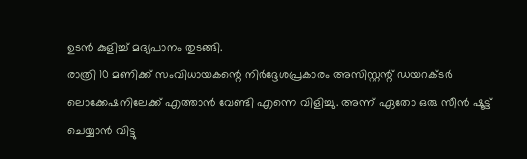ഉടൻ കുളിച്ച് മദ്യപാനം തുടങ്ങി.
രാത്രി 10 മണിക്ക് സംവിധായകന്റെ നിർദ്ദേശപ്രകാരം അസിസ്റ്റന്റ് ഡയറക്ടർ ലൊക്കേഷനിലേക്ക് എത്താൻ വേണ്ടി എന്നെ വിളിച്ചു. അന്ന് ഏതോ ഒരു സീൻ ഷൂട്ട് ചെയ്യാൻ വിട്ടു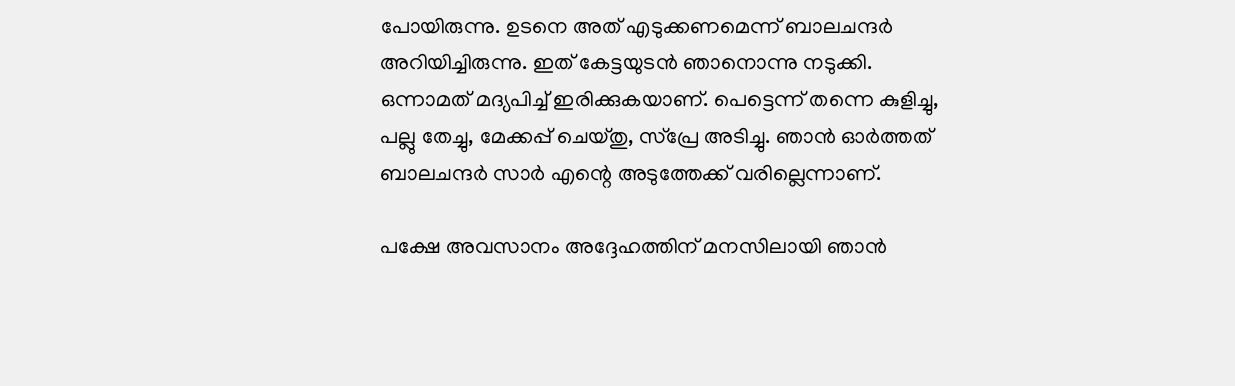പോയിരുന്നു. ഉടനെ അത് എടുക്കണമെന്ന് ബാലചന്ദർ അറിയിച്ചിരുന്നു. ഇത് കേട്ടയുടൻ ഞാനൊന്നു നടുക്കി. ഒന്നാമത് മദ്യപിച്ച് ഇരിക്കുകയാണ്. പെട്ടെന്ന് തന്നെ കുളിച്ചു, പല്ലു തേച്ചു, മേക്കപ്പ് ചെയ്തു, സ്പ്രേ അടിച്ചു. ഞാൻ ഓർത്തത് ബാലചന്ദർ സാർ എന്റെ അടുത്തേക്ക് വരില്ലെന്നാണ്.

പക്ഷേ അവസാനം അദ്ദേഹത്തിന് മനസിലായി ഞാൻ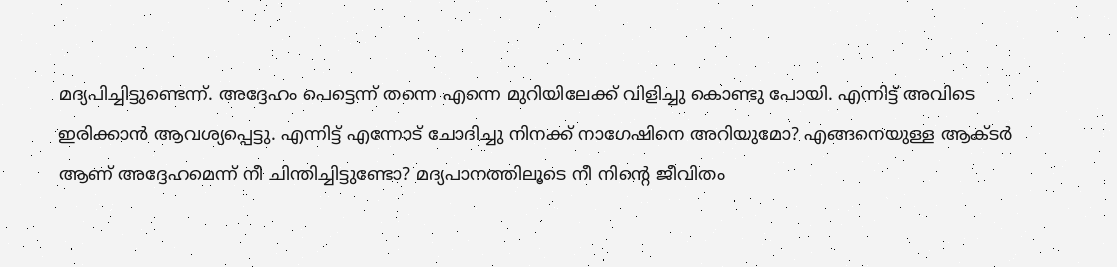മദ്യപിച്ചിട്ടുണ്ടെന്ന്. അദ്ദേഹം പെട്ടെന്ന് തന്നെ എന്നെ മുറിയിലേക്ക് വിളിച്ചു കൊണ്ടു പോയി. എന്നിട്ട് അവിടെ ഇരിക്കാൻ ആവശ്യപ്പെട്ടു. എന്നിട്ട് എന്നോട് ചോദിച്ചു നിനക്ക് നാഗേഷിനെ അറിയുമോ? എങ്ങനെയുള്ള ആക്ടർ ആണ് അദ്ദേഹമെന്ന് നീ ചിന്തിച്ചിട്ടുണ്ടോ? മദ്യപാനത്തിലൂടെ നീ നിന്റെ ജീവിതം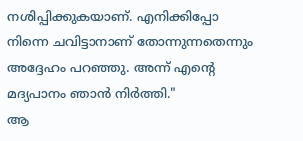നശിപ്പിക്കുകയാണ്. എനിക്കിപ്പോ നിന്നെ ചവിട്ടാനാണ് തോന്നുന്നതെന്നും അദ്ദേഹം പറഞ്ഞു. അന്ന് എന്റെ മദ്യപാനം ഞാൻ നിർത്തി."
ആ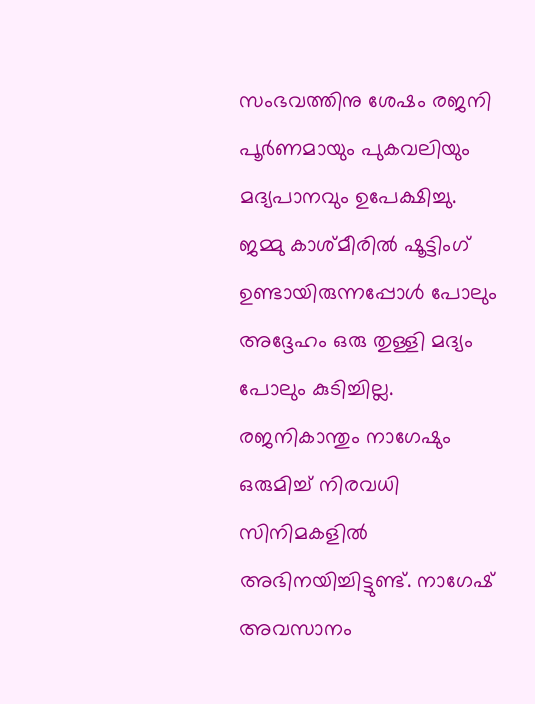സംഭവത്തിനു ശേഷം രജനി പൂർണമായും പുകവലിയും മദ്യപാനവും ഉപേക്ഷിച്ചു. ജമ്മു കാശ്മീരിൽ ഷൂട്ടിംഗ് ഉണ്ടായിരുന്നപ്പോൾ പോലും അദ്ദേഹം ഒരു തുള്ളി മദ്യം പോലും കുടിച്ചില്ല. രജനികാന്തും നാഗേഷും ഒരുമിച്ച് നിരവധി സിനിമകളിൽ അഭിനയിച്ചിട്ടുണ്ട്. നാഗേഷ് അവസാനം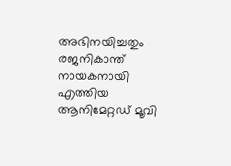അഭിനയിച്ചതും രജനികാന്ത് നായകനായി എത്തിയ ആനിമേറ്റഡ് മൂവി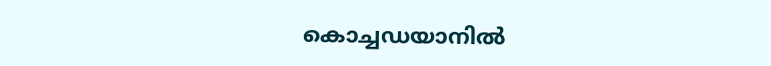കൊച്ചഡയാനിൽ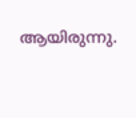ആയിരുന്നു.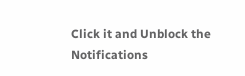Click it and Unblock the Notifications